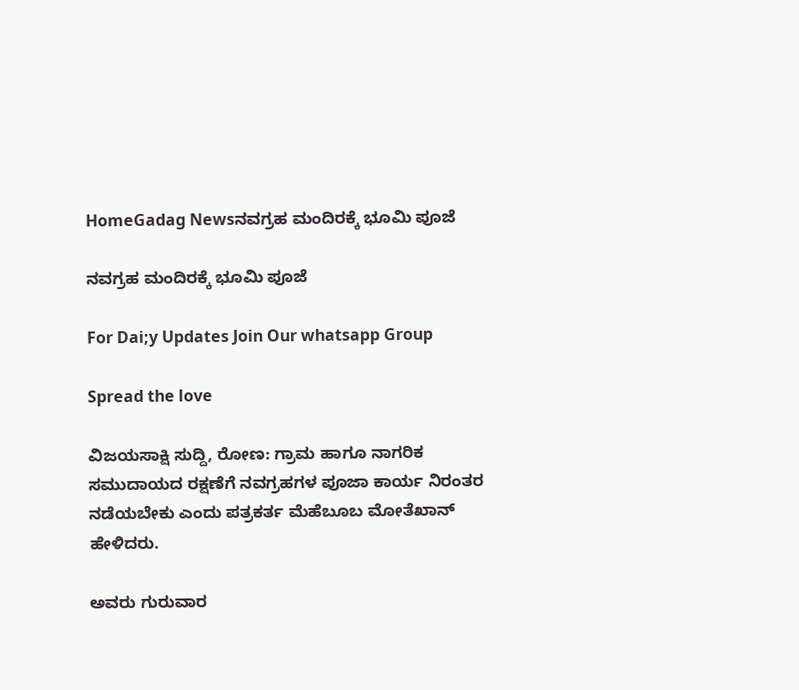HomeGadag Newsನವಗ್ರಹ ಮಂದಿರಕ್ಕೆ ಭೂಮಿ ಪೂಜೆ

ನವಗ್ರಹ ಮಂದಿರಕ್ಕೆ ಭೂಮಿ ಪೂಜೆ

For Dai;y Updates Join Our whatsapp Group

Spread the love

ವಿಜಯಸಾಕ್ಷಿ ಸುದ್ದಿ, ರೋಣ: ಗ್ರಾಮ ಹಾಗೂ ನಾಗರಿಕ ಸಮುದಾಯದ ರಕ್ಷಣೆಗೆ ನವಗ್ರಹಗಳ ಪೂಜಾ ಕಾರ್ಯ ನಿರಂತರ ನಡೆಯಬೇಕು ಎಂದು ಪತ್ರಕರ್ತ ಮೆಹೆಬೂಬ ಮೋತೆಖಾನ್ ಹೇಳಿದರು.

ಅವರು ಗುರುವಾರ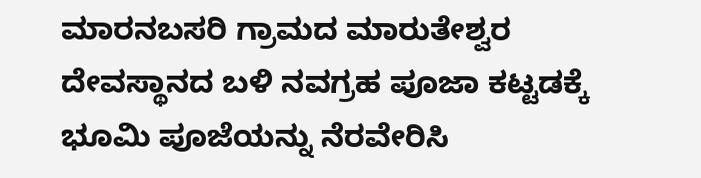ಮಾರನಬಸರಿ ಗ್ರಾಮದ ಮಾರುತೇಶ್ವರ ದೇವಸ್ಥಾನದ ಬಳಿ ನವಗ್ರಹ ಪೂಜಾ ಕಟ್ಟಡಕ್ಕೆ ಭೂಮಿ ಪೂಜೆಯನ್ನು ನೆರವೇರಿಸಿ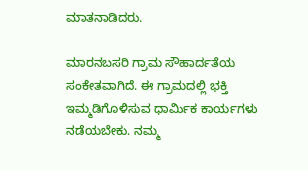ಮಾತನಾಡಿದರು.

ಮಾರನಬಸರಿ ಗ್ರಾಮ ಸೌಹಾರ್ದತೆಯ ಸಂಕೇತವಾಗಿದೆ. ಈ ಗ್ರಾಮದಲ್ಲಿ ಭಕ್ತಿ ಇಮ್ಮಡಿಗೊಳಿಸುವ ಧಾರ್ಮಿಕ ಕಾರ್ಯಗಳು ನಡೆಯಬೇಕು. ನಮ್ಮ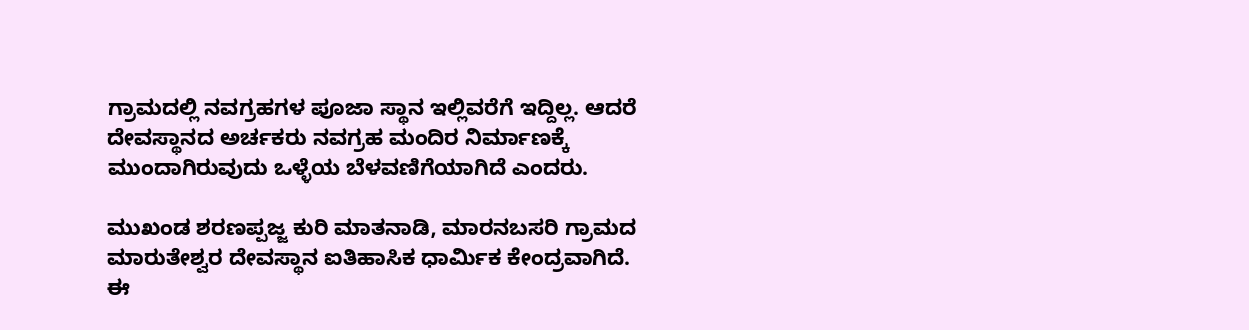ಗ್ರಾಮದಲ್ಲಿ ನವಗ್ರಹಗಳ ಪೂಜಾ ಸ್ಥಾನ ಇಲ್ಲಿವರೆಗೆ ಇದ್ದಿಲ್ಲ. ಆದರೆ ದೇವಸ್ಥಾನದ ಅರ್ಚಕರು ನವಗ್ರಹ ಮಂದಿರ ನಿರ್ಮಾಣಕ್ಕೆ ಮುಂದಾಗಿರುವುದು ಒಳ್ಳೆಯ ಬೆಳವಣಿಗೆಯಾಗಿದೆ ಎಂದರು.

ಮುಖಂಡ ಶರಣಪ್ಪಜ್ಜ ಕುರಿ ಮಾತನಾಡಿ, ಮಾರನಬಸರಿ ಗ್ರಾಮದ ಮಾರುತೇಶ್ವರ ದೇವಸ್ಥಾನ ಐತಿಹಾಸಿಕ ಧಾರ್ಮಿಕ ಕೇಂದ್ರವಾಗಿದೆ. ಈ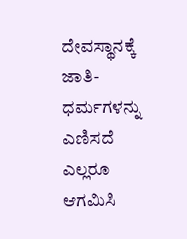ದೇವಸ್ಥಾನಕ್ಕೆ ಜಾತಿ-ಧರ್ಮಗಳನ್ನು ಎಣಿಸದೆ ಎಲ್ಲರೂ ಆಗಮಿಸಿ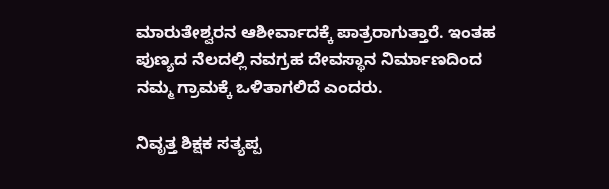ಮಾರುತೇಶ್ವರನ ಆಶೀರ್ವಾದಕ್ಕೆ ಪಾತ್ರರಾಗುತ್ತಾರೆ. ಇಂತಹ ಪುಣ್ಯದ ನೆಲದಲ್ಲಿ ನವಗ್ರಹ ದೇವಸ್ಥಾನ ನಿರ್ಮಾಣದಿಂದ ನಮ್ಮ ಗ್ರಾಮಕ್ಕೆ ಒಳಿತಾಗಲಿದೆ ಎಂದರು.

ನಿವೃತ್ತ ಶಿಕ್ಷಕ ಸತ್ಯಪ್ಪ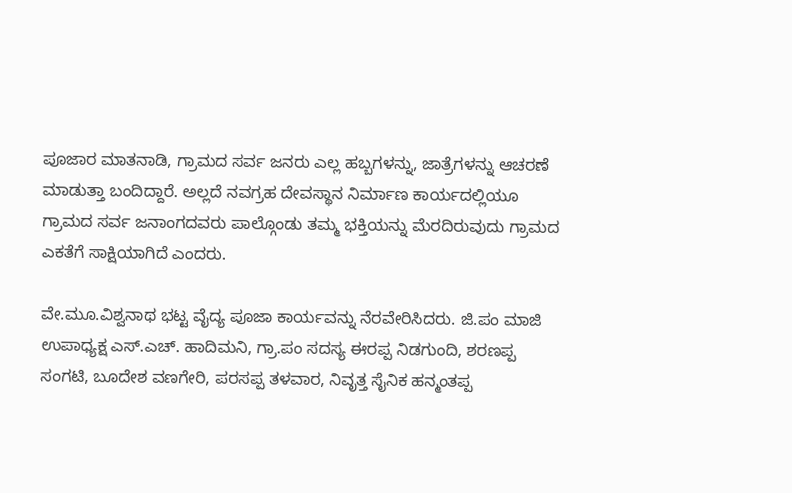ಪೂಜಾರ ಮಾತನಾಡಿ, ಗ್ರಾಮದ ಸರ್ವ ಜನರು ಎಲ್ಲ ಹಬ್ಬಗಳನ್ನು, ಜಾತ್ರೆಗಳನ್ನು ಆಚರಣೆ ಮಾಡುತ್ತಾ ಬಂದಿದ್ದಾರೆ. ಅಲ್ಲದೆ ನವಗ್ರಹ ದೇವಸ್ಥಾನ ನಿರ್ಮಾಣ ಕಾರ್ಯದಲ್ಲಿಯೂ ಗ್ರಾಮದ ಸರ್ವ ಜನಾಂಗದವರು ಪಾಲ್ಗೊಂಡು ತಮ್ಮ ಭಕ್ತಿಯನ್ನು ಮೆರದಿರುವುದು ಗ್ರಾಮದ ಎಕತೆಗೆ ಸಾಕ್ಷಿಯಾಗಿದೆ ಎಂದರು.

ವೇ.ಮೂ.ವಿಶ್ವನಾಥ ಭಟ್ಟ ವೈದ್ಯ ಪೂಜಾ ಕಾರ್ಯವನ್ನು ನೆರವೇರಿಸಿದರು. ಜಿ.ಪಂ ಮಾಜಿ ಉಪಾಧ್ಯಕ್ಷ ಎಸ್.ಎಚ್. ಹಾದಿಮನಿ, ಗ್ರಾ.ಪಂ ಸದಸ್ಯ ಈರಪ್ಪ ನಿಡಗುಂದಿ, ಶರಣಪ್ಪ ಸಂಗಟಿ, ಬೂದೇಶ ವಣಗೇರಿ, ಪರಸಪ್ಪ ತಳವಾರ, ನಿವೃತ್ತ ಸೈನಿಕ ಹನ್ಮಂತಪ್ಪ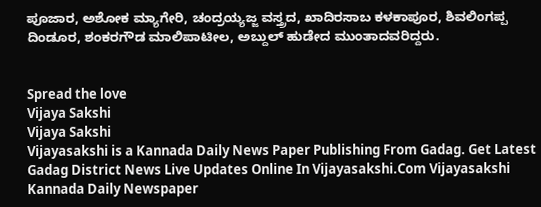ಪೂಜಾರ, ಅಶೋಕ ಮ್ಯಾಗೇರಿ, ಚಂದ್ರಯ್ಯಜ್ಜ ವಸ್ತ್ರದ, ಖಾದಿರಸಾಬ ಕಳಕಾಪೂರ, ಶಿವಲಿಂಗಪ್ಪ ದಿಂಡೂರ, ಶಂಕರಗೌಡ ಮಾಲಿಪಾಟೀಲ, ಅಬ್ದುಲ್ ಹುಡೇದ ಮುಂತಾದವರಿದ್ದರು.


Spread the love
Vijaya Sakshi
Vijaya Sakshi
Vijayasakshi is a Kannada Daily News Paper Publishing From Gadag. Get Latest Gadag District News Live Updates Online In Vijayasakshi.Com Vijayasakshi Kannada Daily Newspaper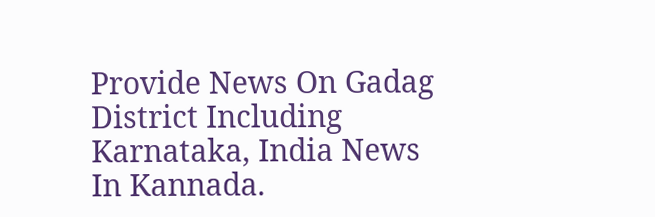Provide News On Gadag District Including Karnataka, India News In Kannada.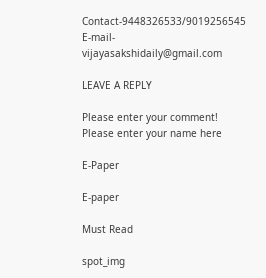Contact-9448326533/9019256545 E-mail-vijayasakshidaily@gmail.com

LEAVE A REPLY

Please enter your comment!
Please enter your name here

E-Paper

E-paper

Must Read

spot_img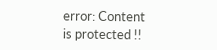error: Content is protected !!